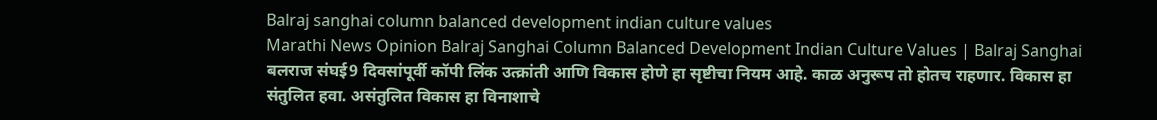Balraj sanghai column balanced development indian culture values
Marathi News Opinion Balraj Sanghai Column Balanced Development Indian Culture Values | Balraj Sanghai बलराज संघई9 दिवसांपूर्वी कॉपी लिंक उत्क्रांती आणि विकास होणे हा सृष्टीचा नियम आहे. काळ अनुरूप तो होतच राहणार. विकास हा संतुलित हवा. असंतुलित विकास हा विनाशाचे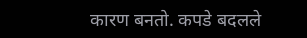कारण बनतो. कपडे बदलले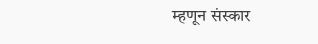म्हणून संस्कार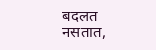बदलत नसतात,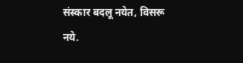संस्कार बदलू नयेत, विसरू नये.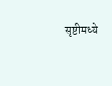सृष्टीमध्ये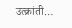उत्क्रांती…